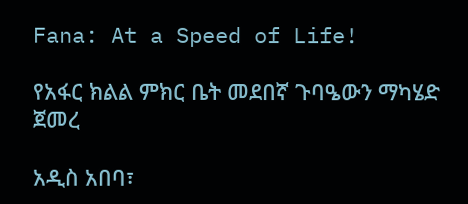Fana: At a Speed of Life!

የአፋር ክልል ምክር ቤት መደበኛ ጉባዔውን ማካሄድ ጀመረ

አዲስ አበባ፣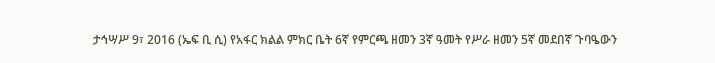ታኅሣሥ 9፣ 2016 (ኤፍ ቢ ሲ) የአፋር ክልል ምክር ቤት 6ኛ የምርጫ ዘመን 3ኛ ዓመት የሥራ ዘመን 5ኛ መደበኛ ጉባዔውን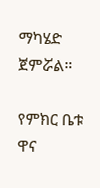ማካሄድ ጀምሯል።

የምክር ቤቱ ዋና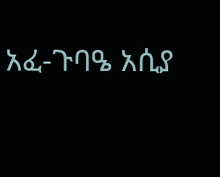አፈ-ጉባዔ አሲያ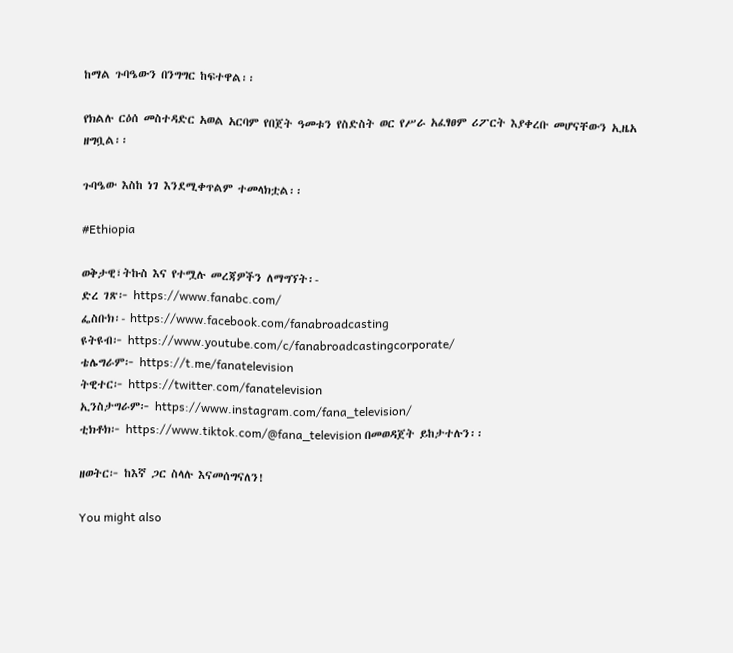ከማል ጉባዔውን በንግግር ከፍተዋል፡፡

የክልሉ ርዕሰ መስተዳድር አወል አርባም የበጀት ዓመቱን የስድስት ወር የሥራ አፈፃፀም ሪፖርት እያቀረቡ መሆናቸውን ኢዜአ ዘግቧል፡፡

ጉባዔው እስከ ነገ እንደሚቀጥልም ተመላክቷል፡፡

#Ethiopia

ወቅታዊ፣ትኩስ እና የተሟሉ መረጃዎችን ለማግኘት፡-
ድረ ገጽ፦ https://www.fanabc.com/
ፌስቡክ፡- https://www.facebook.com/fanabroadcasting
ዩትዩብ፦ https://www.youtube.com/c/fanabroadcastingcorporate/
ቴሌግራም፦ https://t.me/fanatelevision
ትዊተር፦ https://twitter.com/fanatelevision
ኢንስታግራም፦ https://www.instagram.com/fana_television/
ቲክቶክ፦ https://www.tiktok.com/@fana_television በመወዳጀት ይከታተሉን፡፡

ዘወትር፦ ከእኛ ጋር ስላሉ እናመሰግናለን!

You might also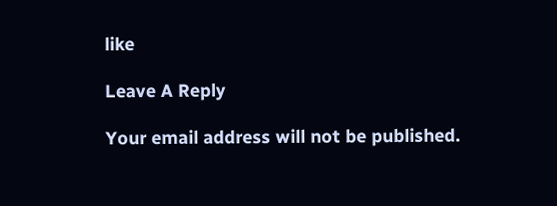like

Leave A Reply

Your email address will not be published.